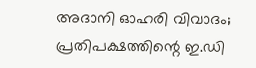അദാനി ഓഹരി വിവാദം; പ്രതിപക്ഷത്തിന്റെ ഇ.ഡി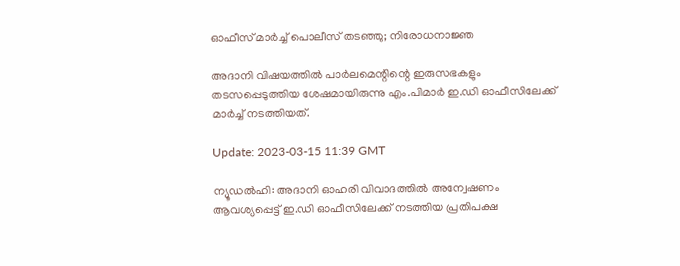ഓഫീസ് മാർച്ച് പൊലീസ് തടഞ്ഞു; നിരോധനാജ്ഞ

അദാനി വിഷയത്തിൽ പാർലമെന്റിന്റെ ഇരുസഭകളും തടസപ്പെടുത്തിയ ശേഷമായിരുന്നു എം.പിമാർ ഇ.ഡി ഓഫീസിലേക്ക് മാർച്ച് നടത്തിയത്.

Update: 2023-03-15 11:39 GMT

ന്യൂഡൽഹി: അദാനി ഓഹരി വിവാദത്തിൽ അന്വേഷണം ആവശ്യപ്പെട്ട് ഇ.ഡി ഓഫീസിലേക്ക് നടത്തിയ പ്രതിപക്ഷ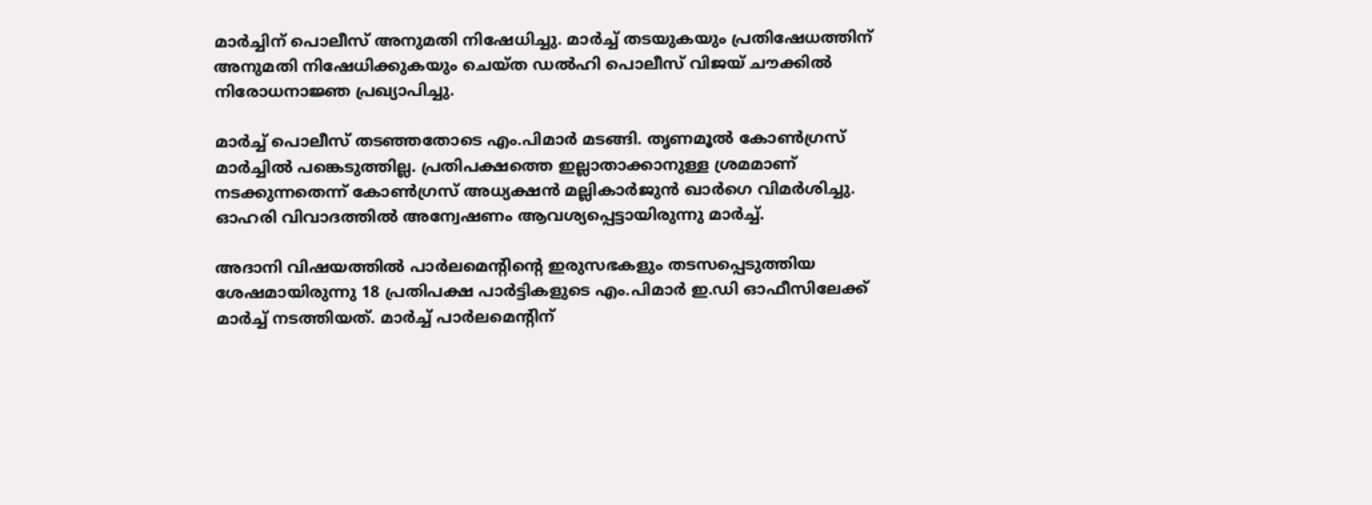മാർച്ചിന് പൊലീസ് അനുമതി നിഷേധിച്ചു. മാർച്ച് തടയുകയും ‌‌‌പ്രതിഷേധത്തിന് അനുമതി നിഷേധിക്കുകയും ചെയ്ത ഡൽഹി പൊലീസ് വിജയ് ചൗക്കിൽ നിരോധനാജ്ഞ പ്രഖ്യാപിച്ചു.

മാർച്ച് പൊലീസ് തടഞ്ഞതോടെ എം.പിമാർ മടങ്ങി. തൃണമൂൽ കോൺഗ്രസ് മാർച്ചിൽ പങ്കെടുത്തില്ല. പ്രതിപക്ഷത്തെ ഇല്ലാതാക്കാനുള്ള ശ്രമമാണ് നടക്കുന്നതെന്ന് കോൺഗ്രസ് അധ്യക്ഷൻ മല്ലികാർജുൻ ഖാർഗെ വിമർശിച്ചു. ഓഹരി വിവാദത്തിൽ അന്വേഷണം ആവശ്യപ്പെട്ടായിരുന്നു മാർച്ച്.

അദാനി വിഷയത്തിൽ പാർലമെന്റിന്റെ ഇരുസഭകളും തടസപ്പെടുത്തിയ ശേഷമായിരുന്നു 18 പ്രതിപക്ഷ പാർട്ടികളുടെ എം.പിമാർ ഇ.ഡി ഓഫീസിലേക്ക് മാർച്ച് നടത്തിയത്. മാർച്ച് പാർലമെന്റിന്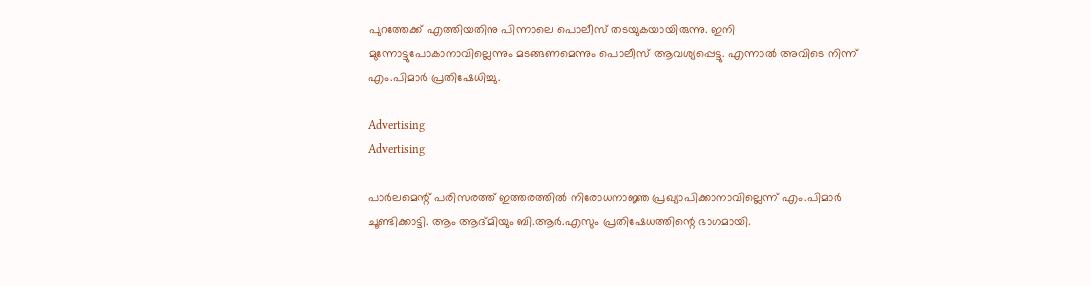പുറത്തേക്ക് എത്തിയതിനു പിന്നാലെ പൊലീസ് തടയുകയായിരുന്നു. ഇനി മുന്നോട്ടുപോകാനാവില്ലെന്നും മടങ്ങണമെന്നും പൊലീസ് ആവശ്യപ്പെട്ടു. എന്നാൽ അവിടെ നിന്ന് എം.പിമാർ പ്രതിഷേധിച്ചു.

Advertising
Advertising

പാർലമെന്റ് പരിസരത്ത് ഇത്തരത്തിൽ നിരോധനാജ്ഞ പ്രഖ്യാപിക്കാനാവില്ലെന്ന് എം.പിമാർ ചൂണ്ടിക്കാട്ടി. ആം ആദ്മിയും ബി.ആർ.എസും പ്രതിഷേധത്തിന്റെ ഭാഗമായി.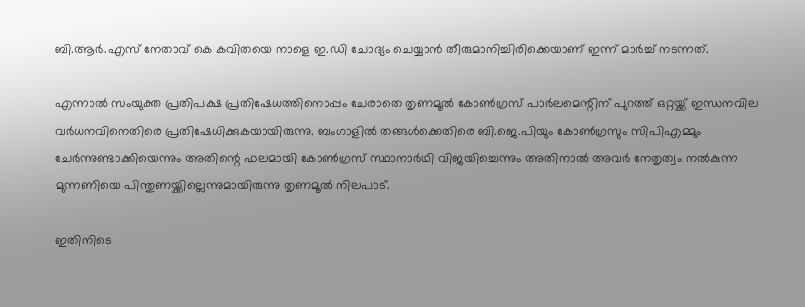ബി.ആർ.എസ് നേതാവ് കെ കവിതയെ നാളെ ഇ.ഡി ചോദ്യം ചെയ്യാൻ തീരുമാനിച്ചിരിക്കെയാണ് ഇന്ന് മാർച്ച് നടന്നത്.

എന്നാൽ സംയുക്ത പ്രതിപക്ഷ പ്രതിഷേധത്തിനൊപ്പം ചേരാതെ തൃണമൂൽ കോൺഗ്രസ് പാർലമെന്റിന് പുറത്ത് ഒറ്റയ്ക്ക് ഇന്ധനവില വർധനവിനെതിരെ പ്രതിഷേധിക്കുകയായിരുന്നു. ബംഗാളിൽ തങ്ങൾക്കെതിരെ ബി.ജെ.പിയും കോൺഗ്രസും സിപിഎമ്മും ചേർന്നുണ്ടാക്കിയെന്നും അതിന്റെ ഫലമായി കോൺഗ്രസ് സ്ഥാനാർഥി വിജയിച്ചെന്നും അതിനാൽ അവർ നേതൃത്വം നൽകുന്ന മുന്നണിയെ പിന്തുണയ്ക്കില്ലെന്നുമായിരുന്നു തൃണമൂൽ നിലപാട്.

ഇതിനിടെ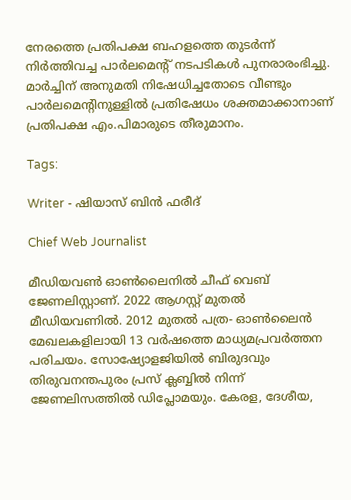നേരത്തെ പ്രതിപക്ഷ ബഹളത്തെ തുടർന്ന് നിർത്തിവച്ച പാർലമെന്റ് നടപടികൾ പുനരാരംഭിച്ചു. മാർച്ചിന് അനുമതി നിഷേധിച്ചതോടെ വീണ്ടും പാർലമെന്റിനുള്ളിൽ പ്രതിഷേധം ശക്തമാക്കാനാണ് പ്രതിപക്ഷ എം.പിമാരുടെ തീരുമാനം.

Tags:

Writer - ഷിയാസ് ബിന്‍ ഫരീദ്

Chief Web Journalist

മീഡിയവണ്‍ ഓണ്‍ലൈനില്‍ ചീഫ് വെബ് ജേണലിസ്റ്റാണ്. 2022 ആഗസ്റ്റ് മുതല്‍ മീഡിയവണില്‍. 2012 മുതല്‍ പത്ര- ഓണ്‍ലൈന്‍ മേഖലകളിലായി 13 വര്‍ഷത്തെ മാധ്യമപ്രവര്‍ത്തന പരിചയം. സോഷ്യോളജിയില്‍ ബിരുദവും തിരുവനന്തപുരം പ്രസ് ക്ലബ്ബില്‍ നിന്ന് ജേണലിസത്തില്‍ ഡിപ്ലോമയും. കേരള, ദേശീയ,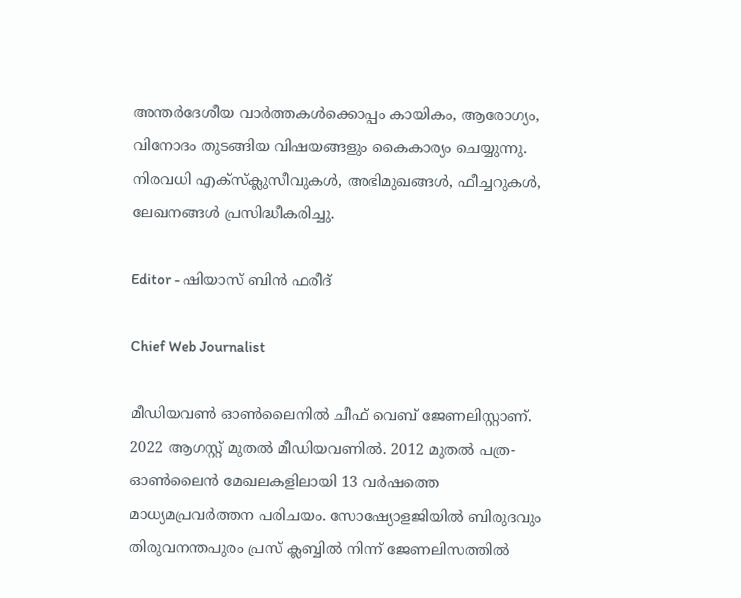അന്തര്‍ദേശീയ വാര്‍ത്തകള്‍ക്കൊപ്പം കായികം, ആരോഗ്യം, വിനോദം തുടങ്ങിയ വിഷയങ്ങളും കൈകാര്യം ചെയ്യുന്നു. നിരവധി എക്സ്ക്ലുസീവുകള്‍, അഭിമുഖങ്ങള്‍, ഫീച്ചറുകള്‍, ലേഖനങ്ങള്‍ പ്രസിദ്ധീകരിച്ചു.

Editor - ഷിയാസ് ബിന്‍ ഫരീദ്

Chief Web Journalist

മീഡിയവണ്‍ ഓണ്‍ലൈനില്‍ ചീഫ് വെബ് ജേണലിസ്റ്റാണ്. 2022 ആഗസ്റ്റ് മുതല്‍ മീഡിയവണില്‍. 2012 മുതല്‍ പത്ര- ഓണ്‍ലൈന്‍ മേഖലകളിലായി 13 വര്‍ഷത്തെ മാധ്യമപ്രവര്‍ത്തന പരിചയം. സോഷ്യോളജിയില്‍ ബിരുദവും തിരുവനന്തപുരം പ്രസ് ക്ലബ്ബില്‍ നിന്ന് ജേണലിസത്തില്‍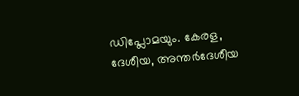ഡിപ്ലോമയും. കേരള, ദേശീയ, അന്തര്‍ദേശീയ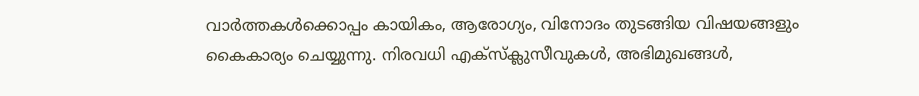വാര്‍ത്തകള്‍ക്കൊപ്പം കായികം, ആരോഗ്യം, വിനോദം തുടങ്ങിയ വിഷയങ്ങളും കൈകാര്യം ചെയ്യുന്നു. നിരവധി എക്സ്ക്ലുസീവുകള്‍, അഭിമുഖങ്ങള്‍,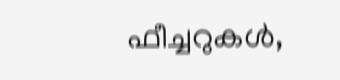ഫീച്ചറുകള്‍,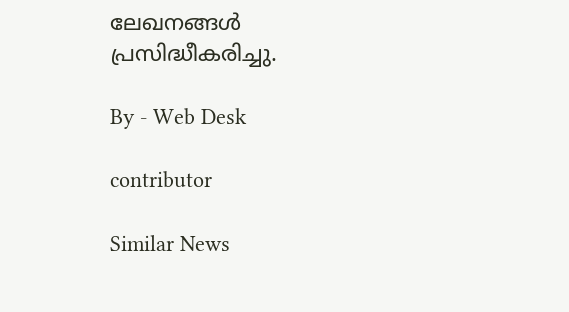ലേഖനങ്ങള്‍ പ്രസിദ്ധീകരിച്ചു.

By - Web Desk

contributor

Similar News